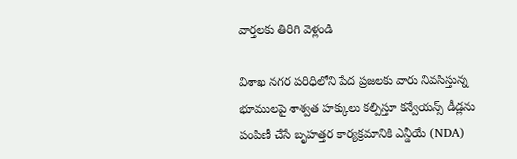వార్తలకు తిరిగి వెళ్లండి

విశాఖ నగర పరిధిలోని పేద ప్రజలకు వారు నివసిస్తున్న భూములపై శాశ్వత హక్కులు కల్పిస్తూ కన్వేయన్స్ డీడ్లను పంపిణీ చేసే బృహత్తర కార్యక్రమానికి ఎన్డీయే (NDA)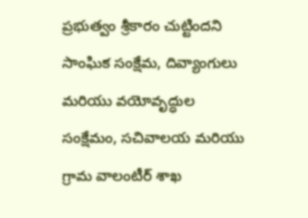ప్రభుత్వం శ్రీకారం చుట్టిందని
సాంఘిక సంక్షేమ, దివ్యాంగులు మరియు వయోవృద్ధుల సంక్షేమం, సచివాలయ మరియు గ్రామ వాలంటీర్ శాఖ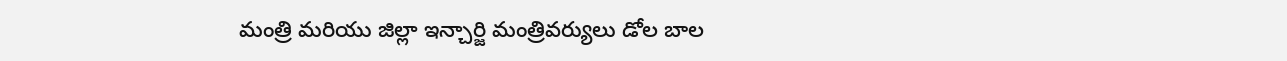మంత్రి మరియు జిల్లా ఇన్చార్జి మంత్రివర్యులు డోల బాల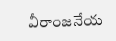వీరాంజనేయ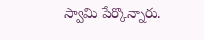స్వామి పేర్కొన్నారు.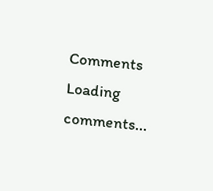Comments
Loading comments...